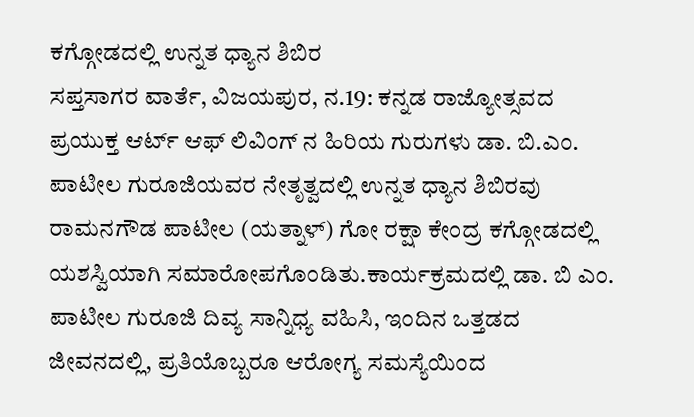ಕಗ್ಗೋಡದಲ್ಲಿ ಉನ್ನತ ಧ್ಯಾನ ಶಿಬಿರ
ಸಪ್ತಸಾಗರ ವಾರ್ತೆ, ವಿಜಯಪುರ, ನ.19: ಕನ್ನಡ ರಾಜ್ಯೋತ್ಸವದ ಪ್ರಯುಕ್ತ ಆರ್ಟ್ ಆಫ್ ಲಿವಿಂಗ್ ನ ಹಿರಿಯ ಗುರುಗಳು ಡಾ. ಬಿ.ಎಂ. ಪಾಟೀಲ ಗುರೂಜಿಯವರ ನೇತೃತ್ವದಲ್ಲಿ ಉನ್ನತ ಧ್ಯಾನ ಶಿಬಿರವು ರಾಮನಗೌಡ ಪಾಟೀಲ (ಯತ್ನಾಳ್) ಗೋ ರಕ್ಷಾ ಕೇಂದ್ರ ಕಗ್ಗೋಡದಲ್ಲಿ ಯಶಸ್ವಿಯಾಗಿ ಸಮಾರೋಪಗೊಂಡಿತು.ಕಾರ್ಯಕ್ರಮದಲ್ಲಿ ಡಾ. ಬಿ ಎಂ. ಪಾಟೀಲ ಗುರೂಜಿ ದಿವ್ಯ ಸಾನ್ನಿಧ್ಯ ವಹಿಸಿ, ಇಂದಿನ ಒತ್ತಡದ ಜೀವನದಲ್ಲಿ, ಪ್ರತಿಯೊಬ್ಬರೂ ಆರೋಗ್ಯ ಸಮಸ್ಯೆಯಿಂದ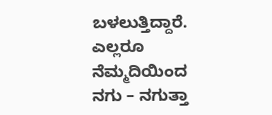ಬಳಲುತ್ತಿದ್ದಾರೆ. ಎಲ್ಲರೂ ನೆಮ್ಮದಿಯಿಂದ ನಗು – ನಗುತ್ತಾ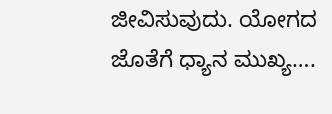ಜೀವಿಸುವುದು. ಯೋಗದ ಜೊತೆಗೆ ಧ್ಯಾನ ಮುಖ್ಯ….